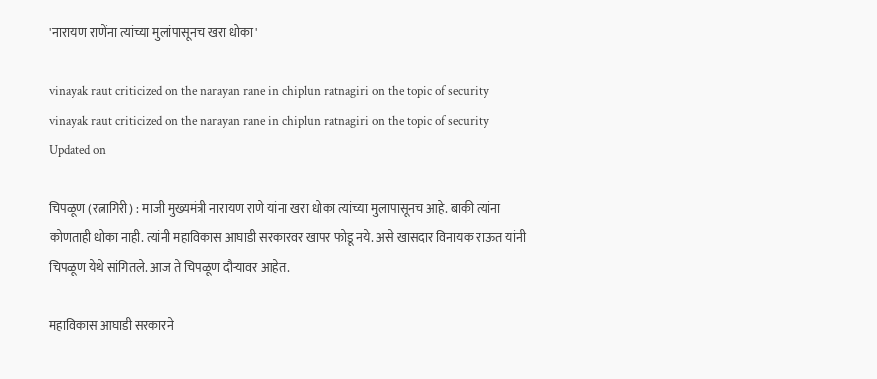'नारायण राणेंना त्यांच्या मुलांपासूनच खरा धोका'

vinayak raut criticized on the narayan rane in chiplun ratnagiri on the topic of security
vinayak raut criticized on the narayan rane in chiplun ratnagiri on the topic of security
Updated on

चिपळूण (रत्नागिरी) : माजी मुख्यमंत्री नारायण राणे यांना खरा धोका त्यांच्या मुलापासूनच आहे. बाकी त्यांना कोणताही धोका नाही. त्यांनी महाविकास आघाडी सरकारवर खापर फोडू नये. असे खासदार विनायक राऊत यांनी चिपळूण येथे सांगितले. आज ते चिपळूण दौर्‍यावर आहेत.

महाविकास आघाडी सरकारने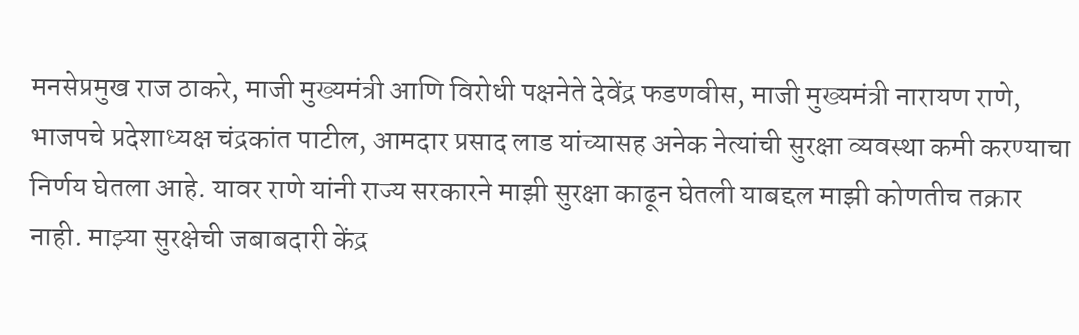मनसेप्रमुख राज ठाकरे, माजी मुख्यमंत्री आणि विरोधी पक्षनेते देवेंद्र फडणवीस, माजी मुख्यमंत्री नारायण राणे, भाजपचे प्रदेशाध्यक्ष चंद्रकांत पाटील, आमदार प्रसाद लाड यांच्यासह अनेक नेत्यांची सुरक्षा व्यवस्था कमी करण्याचा निर्णय घेतला आहे. यावर राणे यांनी राज्य सरकारने माझी सुरक्षा काढून घेतली याबद्दल माझी कोणतीच तक्रार नाही. माझ्या सुरक्षेची जबाबदारी केंद्र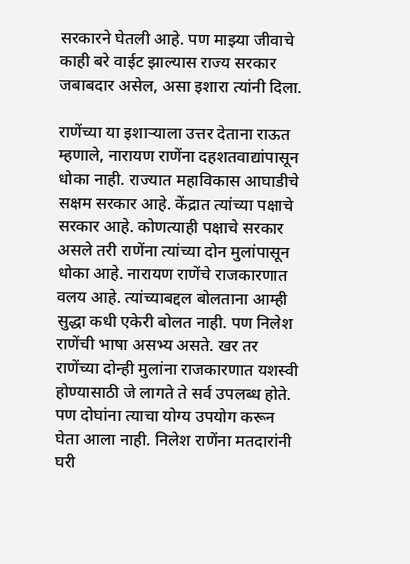सरकारने घेतली आहे. पण माझ्या जीवाचे काही बरे वाईट झाल्यास राज्य सरकार जबाबदार असेल, असा इशारा त्यांनी दिला.

राणेंच्या या इशार्‍याला उत्तर देताना राऊत म्हणाले, नारायण राणेंना दहशतवाद्यांपासून धोका नाही. राज्यात महाविकास आघाडीचे सक्षम सरकार आहे. केंद्रात त्यांच्या पक्षाचे सरकार आहे. कोणत्याही पक्षाचे सरकार असले तरी राणेंना त्यांच्या दोन मुलांपासून धोका आहे. नारायण राणेंचे राजकारणात वलय आहे. त्यांच्याबद्दल बोलताना आम्ही सुद्धा कधी एकेरी बोलत नाही. पण निलेश राणेंची भाषा असभ्य असते. खर तर राणेंच्या दोन्ही मुलांना राजकारणात यशस्वी होण्यासाठी जे लागते ते सर्व उपलब्ध होते. पण दोघांना त्याचा योग्य उपयोग करून घेता आला नाही. निलेश राणेंना मतदारांनी घरी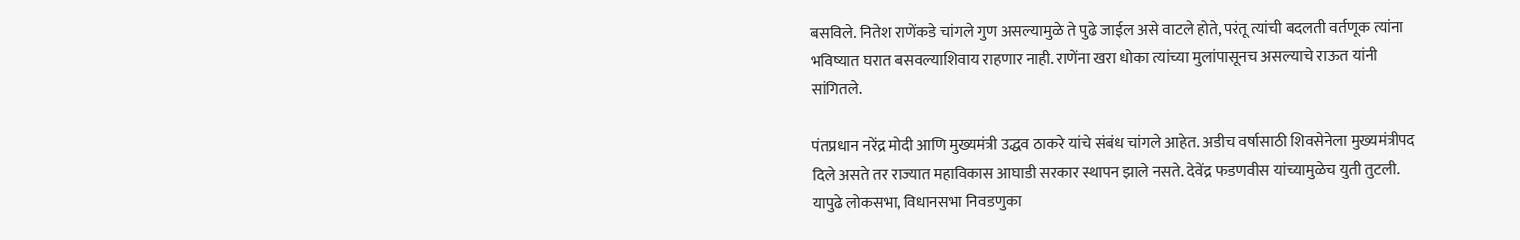बसविले. नितेश राणेंकडे चांगले गुण असल्यामुळे ते पुढे जाईल असे वाटले होते, परंतू त्यांची बदलती वर्तणूक त्यांना भविष्यात घरात बसवल्याशिवाय राहणार नाही. राणेंना खरा धोका त्यांच्या मुलांपासूनच असल्याचे राऊत यांनी सांगितले.

पंतप्रधान नरेंद्र मोदी आणि मुख्यमंत्री उद्धव ठाकरे यांचे संबंध चांगले आहेत. अडीच वर्षासाठी शिवसेनेला मुख्यमंत्रीपद दिले असते तर राज्यात महाविकास आघाडी सरकार स्थापन झाले नसते. देवेंद्र फडणवीस यांच्यामुळेच युती तुटली. यापुढे लोकसभा, विधानसभा निवडणुका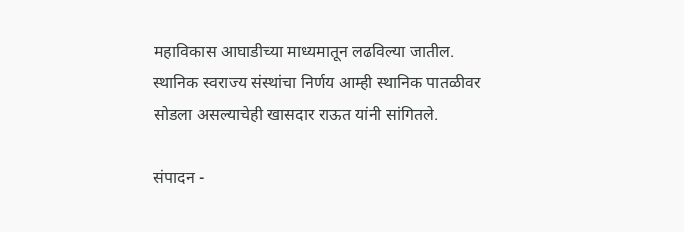महाविकास आघाडीच्या माध्यमातून लढविल्या जातील. स्थानिक स्वराज्य संस्थांचा निर्णय आम्ही स्थानिक पातळीवर सोडला असल्याचेही खासदार राऊत यांनी सांगितले.

संपादन -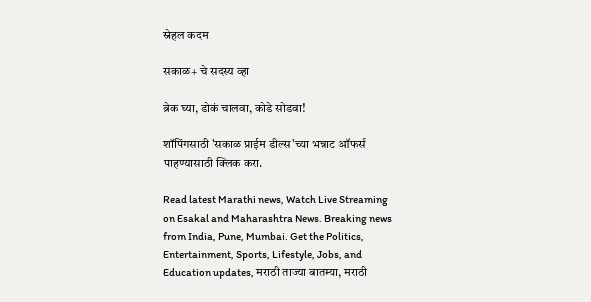स्नेहल कदम

सकाळ+ चे सदस्य व्हा

ब्रेक घ्या, डोकं चालवा, कोडे सोडवा!

शॉपिंगसाठी 'सकाळ प्राईम डील्स'च्या भन्नाट ऑफर्स पाहण्यासाठी क्लिक करा.

Read latest Marathi news, Watch Live Streaming on Esakal and Maharashtra News. Breaking news from India, Pune, Mumbai. Get the Politics, Entertainment, Sports, Lifestyle, Jobs, and Education updates, मराठी ताज्या बातम्या, मराठी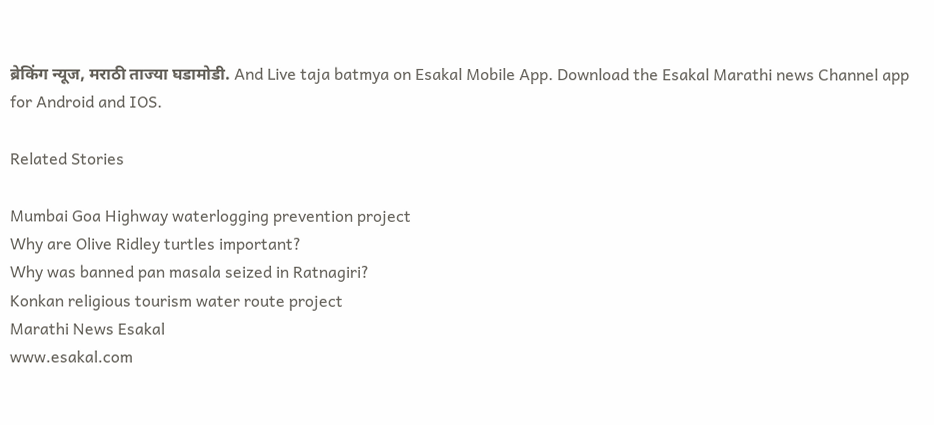ब्रेकिंग न्यूज, मराठी ताज्या घडामोडी. And Live taja batmya on Esakal Mobile App. Download the Esakal Marathi news Channel app for Android and IOS.

Related Stories

Mumbai Goa Highway waterlogging prevention project
Why are Olive Ridley turtles important?
Why was banned pan masala seized in Ratnagiri?
Konkan religious tourism water route project
Marathi News Esakal
www.esakal.com